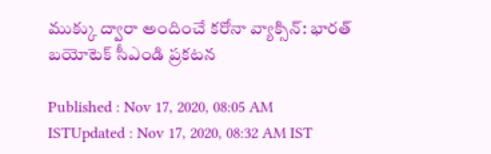ముక్కు ద్వారా అందించే కరోనా వ్యాక్సిన్: భారత్ బయోటెక్ సీఎండి ప్రకటన

Published : Nov 17, 2020, 08:05 AM ISTUpdated : Nov 17, 2020, 08:32 AM IST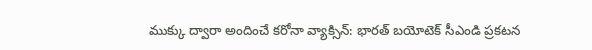ముక్కు ద్వారా అందించే కరోనా వ్యాక్సిన్: భారత్ బయోటెక్ సీఎండి ప్రకటన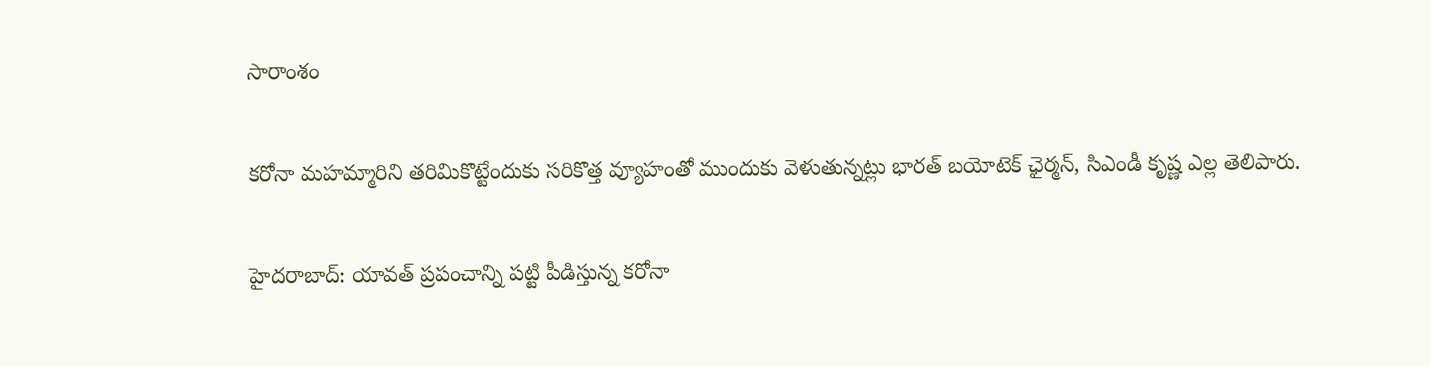సారాంశం

కరోనా మహమ్మారిని తరిమికొట్టేందుకు సరికొత్త వ్యూహంతో ముందుకు వెళుతున్నట్లు భారత్ బయోటెక్ ఛైర్మన్, సిఎండీ కృష్ణ ఎల్ల తెలిపారు.

హైదరాబాద్: యావత్ ప్రపంచాన్ని పట్టి పీడిస్తున్న కరోనా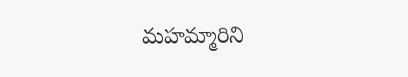మహమ్మారిని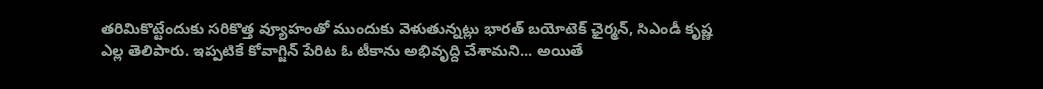తరిమికొట్టేందుకు సరికొత్త వ్యూహంతో ముందుకు వెళుతున్నట్లు భారత్ బయోటెక్ ఛైర్మన్, సిఎండీ కృష్ణ ఎల్ల తెలిపారు. ఇప్పటికే కోవాగ్జిన్ పేరిట ఓ టీకాను అభివృద్ది చేశామని... అయితే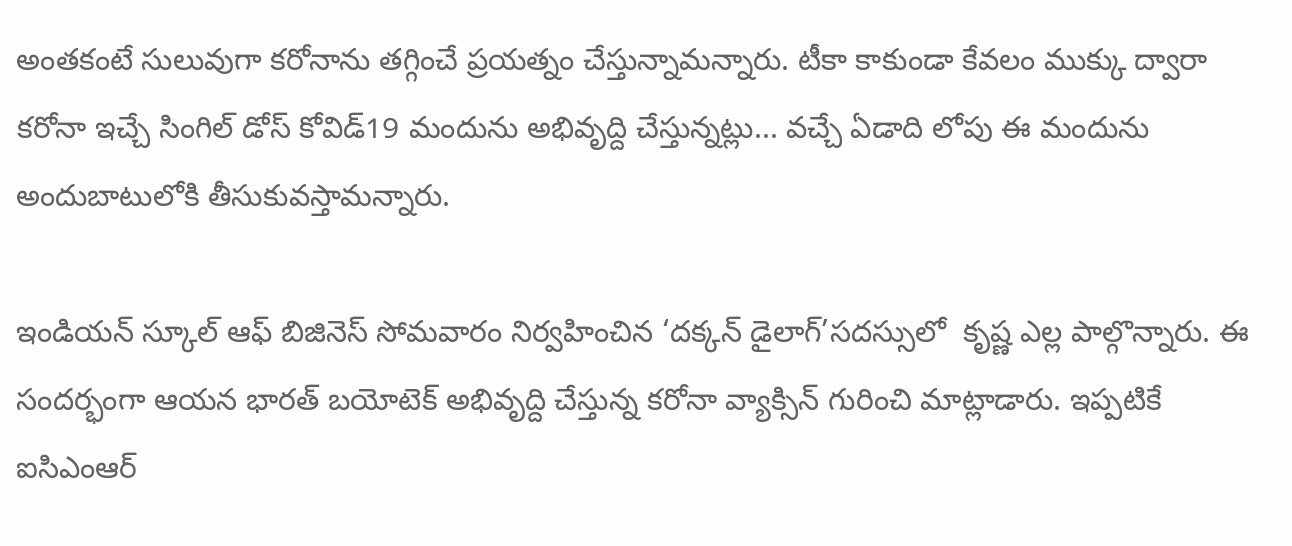అంతకంటే సులువుగా కరోనాను తగ్గించే ప్రయత్నం చేస్తున్నామన్నారు. టీకా కాకుండా కేవలం ముక్కు ద్వారా కరోనా ఇచ్చే సింగిల్ డోస్ కోవిడ్19 మందును అభివృద్ది చేస్తున్నట్లు... వచ్చే ఏడాది లోపు ఈ మందును
అందుబాటులోకి తీసుకువస్తామన్నారు.

ఇండియన్‌ స్కూల్‌ ఆఫ్‌ బిజినెస్‌ సోమవారం నిర్వహించిన ‘దక్కన్‌ డైలాగ్‌’సదస్సులో  కృష్ణ ఎల్ల పాల్గొన్నారు. ఈ సందర్భంగా ఆయన భారత్ బయోటెక్ అభివృద్ది చేస్తున్న కరోనా వ్యాక్సిన్ గురించి మాట్లాడారు. ఇప్పటికే ఐసిఎంఆర్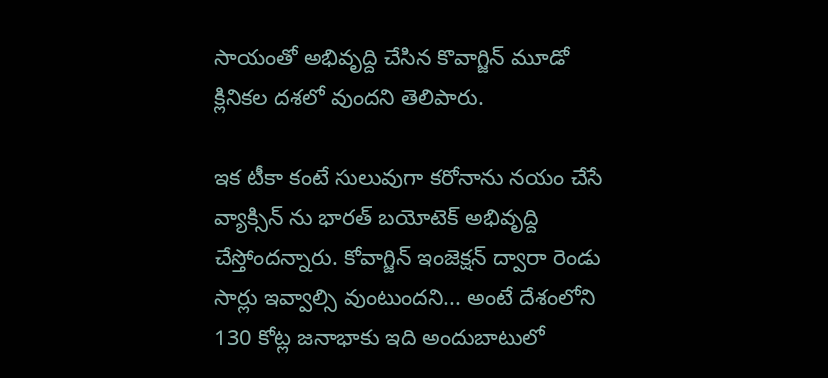సాయంతో అభివృద్ది చేసిన కొవాగ్జిన్ మూడో క్లినికల దశలో వుందని తెలిపారు.

ఇక టీకా కంటే సులువుగా కరోనాను నయం చేసే వ్యాక్సిన్ ను భారత్ బయోటెక్ అభివృద్ది చేస్తోందన్నారు. కోవాగ్జిన్ ఇంజెక్షన్ ద్వారా రెండు సార్లు ఇవ్వాల్సి వుంటుందని... అంటే దేశంలోని 130 కోట్ల జనాభాకు ఇది అందుబాటులో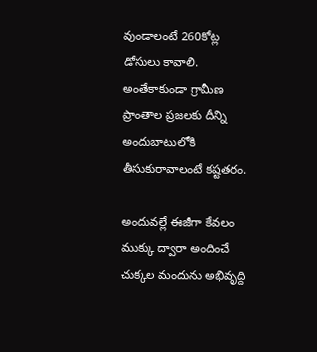వుండాలంటే 260కోట్ల డోసులు కావాలి. అంతేకాకుండా గ్రామీణ ప్రాంతాల ప్రజలకు దీన్ని అందుబాటులోకి తీసుకురావాలంటే కష్టతరం.

అందువల్లే ఈజీగా కేవలం ముక్కు ద్వారా అందించే చుక్కల మందును అభివృద్ది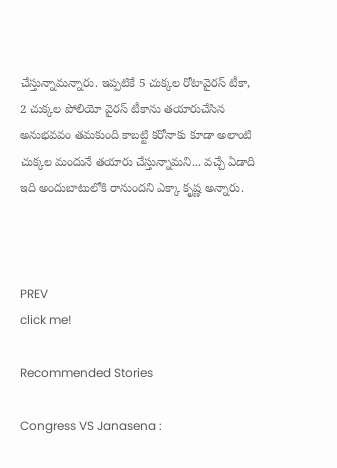చేస్తున్నామన్నారు. ఇప్పటికే 5 చుక్కల రోటావైరస్‌ టీకా, 2 చుక్కల పోలియో వైరస్‌ టీకాను తయారుచేసిన అనుభవవం తమకుంది కాబట్టి కరోనాకు కూడా అలాంటి చుక్కల మందునే తయారు చేస్తున్నామని... వచ్చే ఏడాది ఇది అందుబాటులోకి రానుందని ఎక్కా కృష్ణ అన్నారు.



PREV
click me!

Recommended Stories

Congress VS Janasena :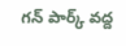గన్ పార్క్ వద్ద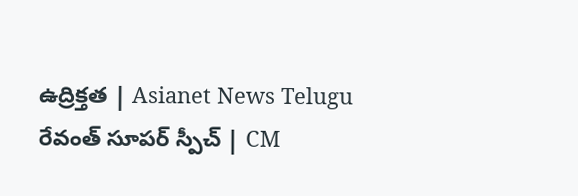ఉద్రిక్తత | Asianet News Telugu
రేవంత్‌ సూపర్ స్పీచ్ | CM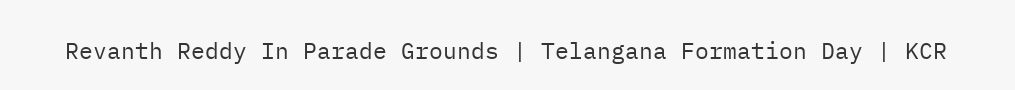Revanth Reddy In Parade Grounds | Telangana Formation Day | KCR